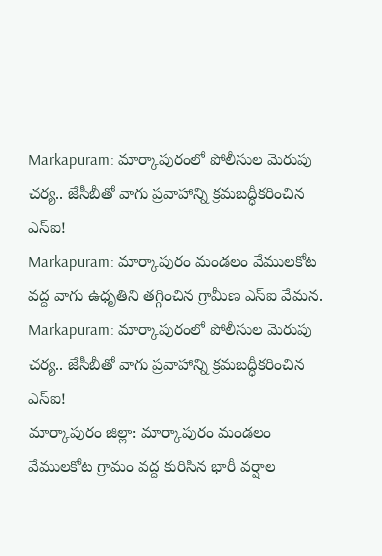Markapuram: మార్కాపురంలో పోలీసుల మెరుపు చర్య.. జేసీబీతో వాగు ప్రవాహాన్ని క్రమబద్ధీకరించిన ఎస్ఐ!
Markapuram: మార్కాపురం మండలం వేములకోట వద్ద వాగు ఉధృతిని తగ్గించిన గ్రామీణ ఎస్ఐ వేమన.
Markapuram: మార్కాపురంలో పోలీసుల మెరుపు చర్య.. జేసీబీతో వాగు ప్రవాహాన్ని క్రమబద్ధీకరించిన ఎస్ఐ!
మార్కాపురం జిల్లా: మార్కాపురం మండలం వేములకోట గ్రామం వద్ద కురిసిన భారీ వర్షాల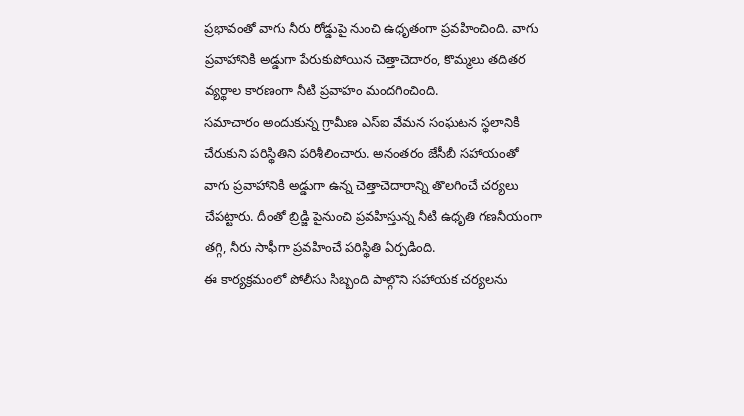ప్రభావంతో వాగు నీరు రోడ్డుపై నుంచి ఉధృతంగా ప్రవహించింది. వాగు ప్రవాహానికి అడ్డుగా పేరుకుపోయిన చెత్తాచెదారం, కొమ్మలు తదితర వ్యర్థాల కారణంగా నీటి ప్రవాహం మందగించింది.
సమాచారం అందుకున్న గ్రామీణ ఎస్ఐ వేమన సంఘటన స్థలానికి చేరుకుని పరిస్థితిని పరిశీలించారు. అనంతరం జేసీబీ సహాయంతో వాగు ప్రవాహానికి అడ్డుగా ఉన్న చెత్తాచెదారాన్ని తొలగించే చర్యలు చేపట్టారు. దీంతో బ్రిడ్జి పైనుంచి ప్రవహిస్తున్న నీటి ఉధృతి గణనీయంగా తగ్గి, నీరు సాఫీగా ప్రవహించే పరిస్థితి ఏర్పడింది.
ఈ కార్యక్రమంలో పోలీసు సిబ్బంది పాల్గొని సహాయక చర్యలను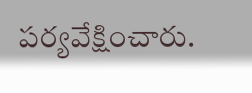పర్యవేక్షించారు.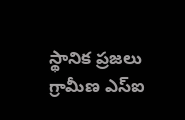స్థానిక ప్రజలు గ్రామీణ ఎస్ఐ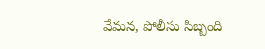వేమన, పోలీసు సిబ్బంది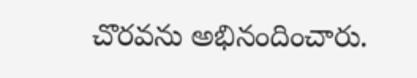చొరవను అభినందించారు.